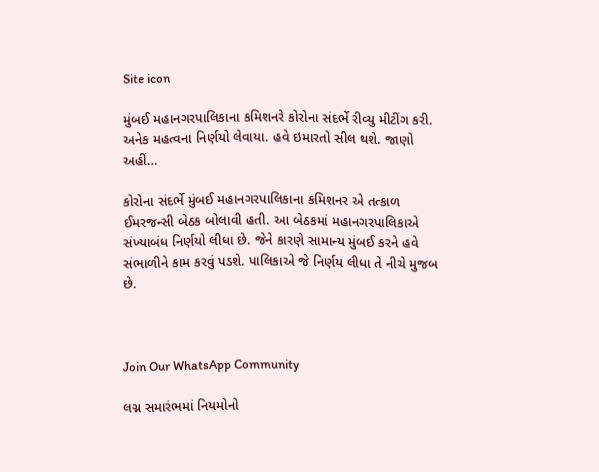Site icon

મુંબઈ મહાનગરપાલિકાના કમિશનરે કોરોના સંદર્ભે રીવ્યુ મીટીંગ કરી. અનેક મહત્વના નિર્ણયો લેવાયા. હવે ઇમારતો સીલ થશે. જાણો અહીં…

કોરોના સંદર્ભે મુંબઈ મહાનગરપાલિકાના કમિશનર એ તત્કાળ ઈમરજન્સી બેઠક બોલાવી હતી. આ બેઠકમાં મહાનગરપાલિકાએ સંખ્યાબંધ નિર્ણયો લીધા છે. જેને કારણે સામાન્ય મુંબઈ કરને હવે સંભાળીને કામ કરવું પડશે. પાલિકાએ જે નિર્ણય લીધા તે નીચે મુજબ છે.



Join Our WhatsApp Community

લગ્ન સમારંભમાં નિયમોનો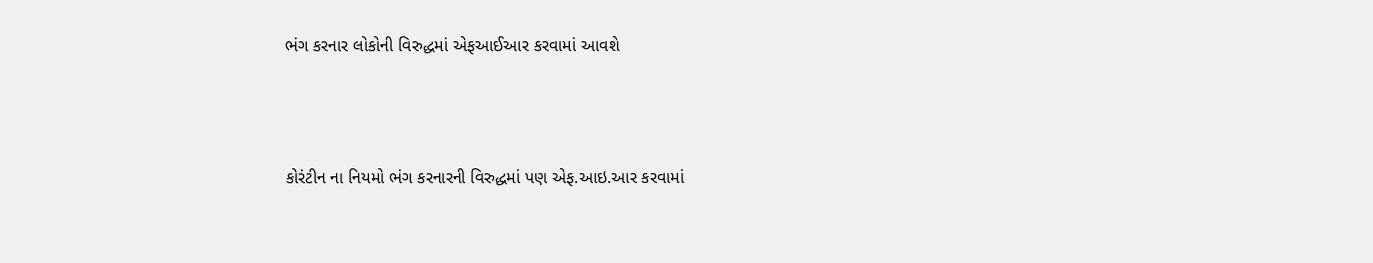ભંગ કરનાર લોકોની વિરુદ્ધમાં એફઆઈઆર કરવામાં આવશે



કોરંટીન ના નિયમો ભંગ કરનારની વિરુદ્ધમાં પણ એફ.આઇ.આર કરવામાં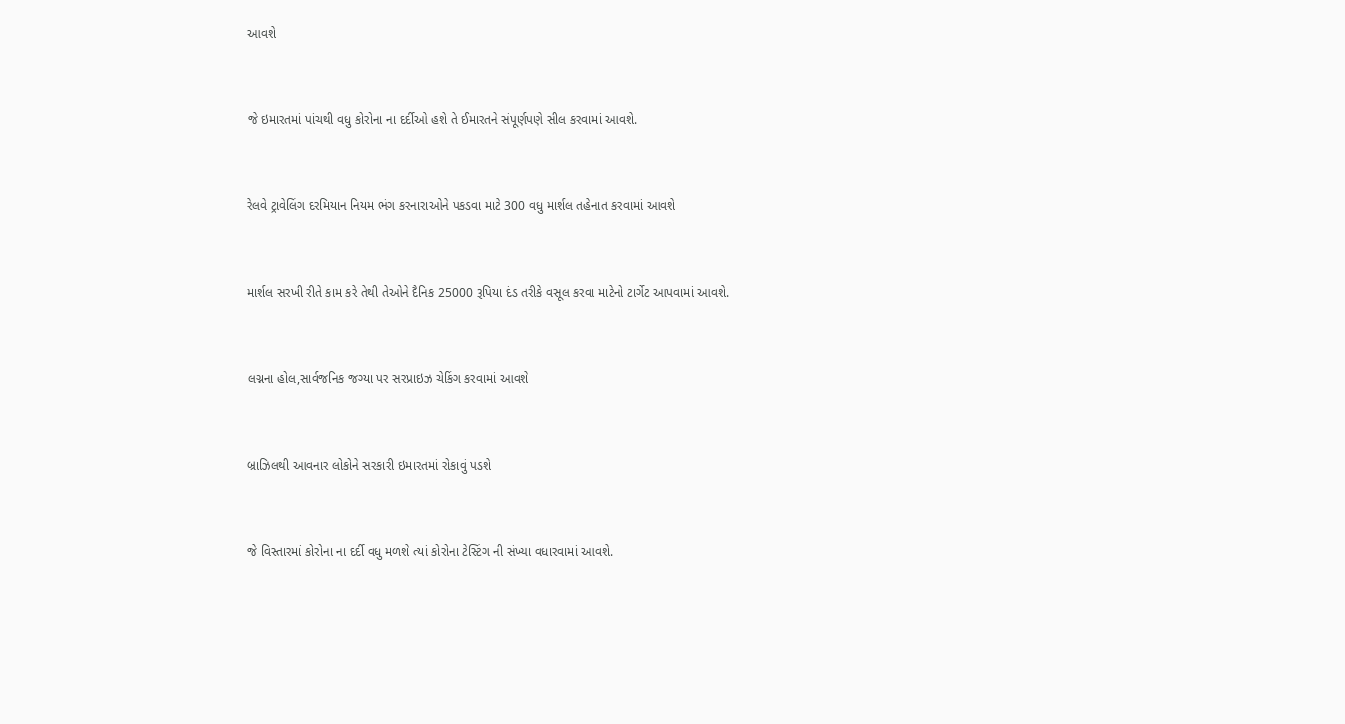આવશે



જે ઇમારતમાં પાંચથી વધુ કોરોના ના દર્દીઓ હશે તે ઈમારતને સંપૂર્ણપણે સીલ કરવામાં આવશે.



રેલવે ટ્રાવેલિંગ દરમિયાન નિયમ ભંગ કરનારાઓને પકડવા માટે 300 વધુ માર્શલ તહેનાત કરવામાં આવશે



માર્શલ સરખી રીતે કામ કરે તેથી તેઓને દૈનિક 25000 રૂપિયા દંડ તરીકે વસૂલ કરવા માટેનો ટાર્ગેટ આપવામાં આવશે.



લગ્નના હોલ,સાર્વજનિક જગ્યા પર સરપ્રાઇઝ ચેકિંગ કરવામાં આવશે



બ્રાઝિલથી આવનાર લોકોને સરકારી ઇમારતમાં રોકાવું પડશે



જે વિસ્તારમાં કોરોના ના દર્દી વધુ મળશે ત્યાં કોરોના ટેસ્ટિંગ ની સંખ્યા વધારવામાં આવશે.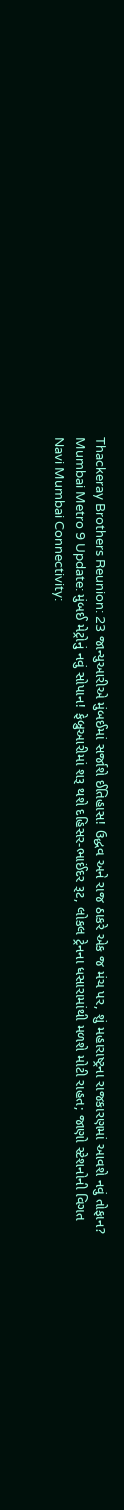Thackeray Brothers Reunion: 23 જાન્યુઆરીએ મુંબઈમાં સર્જાશે ઈતિહાસ! ઉદ્ધવ અને રાજ ઠાકરે એક જ મંચ પર, શું મહારાષ્ટ્રના રાજકારણમાં આવશે નવું તોફાન?
Mumbai Metro 9 Update: મુંબઈ મેટ્રોનું નવું સોપાન! ફેબ્રુઆરીમાં શરૂ થશે દહિસર-ભાઈંદર રૂટ, લોકલ ટ્રેનના ધસારામાંથી મળશે મોટી રાહત; જાણો સ્ટેશનોની વિગત
Navi Mumbai Connectivity: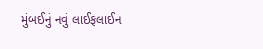મુંબઈનું નવું લાઈફલાઈન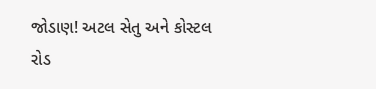જોડાણ! અટલ સેતુ અને કોસ્ટલ રોડ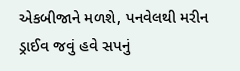એકબીજાને મળશે, પનવેલથી મરીન ડ્રાઈવ જવું હવે સપનું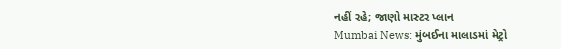નહીં રહે; જાણો માસ્ટર પ્લાન
Mumbai News: મુંબઈના માલાડમાં મેટ્રો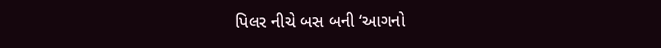પિલર નીચે બસ બની ‘આગનો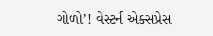ગોળો’! વેસ્ટર્ન એક્સપ્રેસ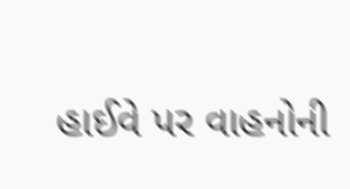હાઈવે પર વાહનોની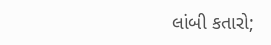લાંબી કતારો;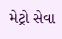મેટ્રો સેવા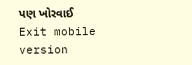પણ ખોરવાઈ
Exit mobile version